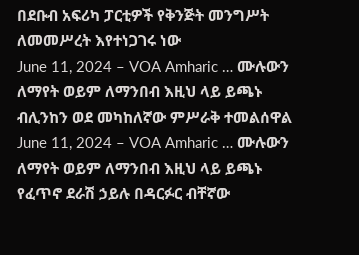በደቡብ አፍሪካ ፓርቲዎች የቅንጅት መንግሥት ለመመሥረት እየተነጋገሩ ነው
June 11, 2024 – VOA Amharic … ሙሉውን ለማየት ወይም ለማንበብ እዚህ ላይ ይጫኑ
ብሊንከን ወደ መካከለኛው ምሥራቅ ተመልሰዋል
June 11, 2024 – VOA Amharic … ሙሉውን ለማየት ወይም ለማንበብ እዚህ ላይ ይጫኑ
የፈጥኖ ደራሽ ኃይሉ በዳርፉር ብቸኛው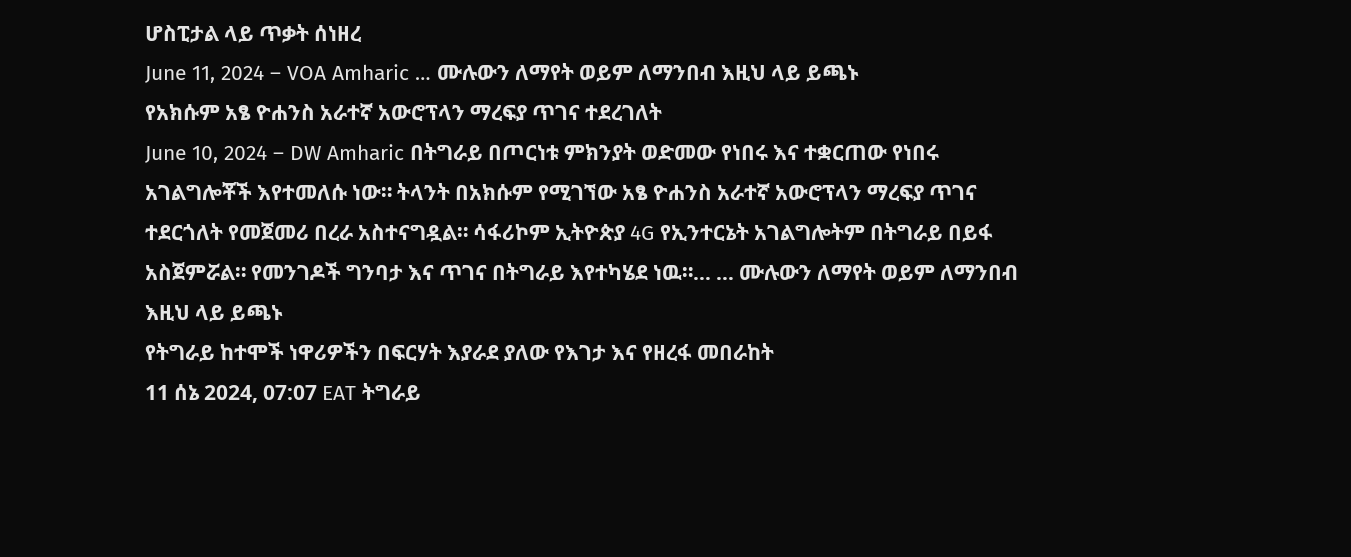ሆስፒታል ላይ ጥቃት ሰነዘረ
June 11, 2024 – VOA Amharic … ሙሉውን ለማየት ወይም ለማንበብ እዚህ ላይ ይጫኑ
የአክሱም አፄ ዮሐንስ አራተኛ አውሮፕላን ማረፍያ ጥገና ተደረገለት
June 10, 2024 – DW Amharic በትግራይ በጦርነቱ ምክንያት ወድመው የነበሩ እና ተቋርጠው የነበሩ አገልግሎቾች እየተመለሱ ነው። ትላንት በአክሱም የሚገኘው አፄ ዮሐንስ አራተኛ አውሮፕላን ማረፍያ ጥገና ተደርጎለት የመጀመሪ በረራ አስተናግዷል። ሳፋሪኮም ኢትዮጵያ 4G የኢንተርኔት አገልግሎትም በትግራይ በይፋ አስጀምሯል። የመንገዶች ግንባታ እና ጥገና በትግራይ እየተካሄደ ነዉ።… … ሙሉውን ለማየት ወይም ለማንበብ እዚህ ላይ ይጫኑ
የትግራይ ከተሞች ነዋሪዎችን በፍርሃት እያራደ ያለው የእገታ እና የዘረፋ መበራከት
11 ሰኔ 2024, 07:07 EAT ትግራይ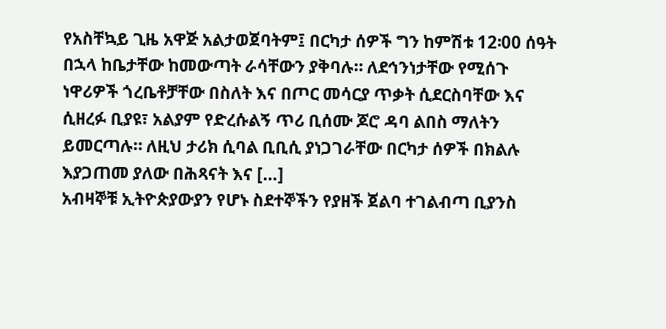የአስቸኳይ ጊዜ አዋጅ አልታወጀባትም፤ በርካታ ሰዎች ግን ከምሽቱ 12፡00 ሰዓት በኋላ ከቤታቸው ከመውጣት ራሳቸውን ያቅባሉ። ለደኅንነታቸው የሚሰጉ ነዋሪዎች ጎረቤቶቻቸው በስለት እና በጦር መሳርያ ጥቃት ሲደርስባቸው እና ሲዘረፉ ቢያዩ፣ አልያም የድረሱልኝ ጥሪ ቢሰሙ ጆሮ ዳባ ልበስ ማለትን ይመርጣሉ። ለዚህ ታሪክ ሲባል ቢቢሲ ያነጋገራቸው በርካታ ሰዎች በክልሉ እያጋጠመ ያለው በሕጻናት እና […]
አብዛኞቹ ኢትዮጵያውያን የሆኑ ስደተኞችን የያዘች ጀልባ ተገልብጣ ቢያንስ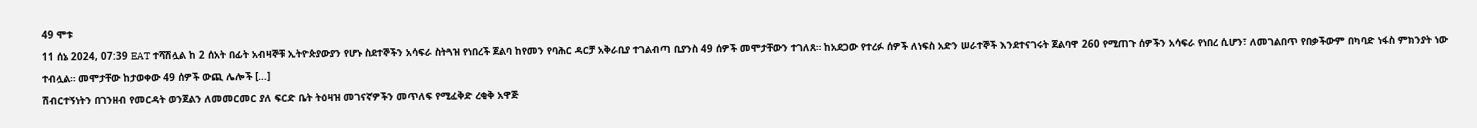49 ሞቱ
11 ሰኔ 2024, 07:39 EAT ተሻሽሏል ከ 2 ሰአት በፊት አብዛኞቹ ኢትዮጵያውያን የሆኑ ስደተኞችን አሳፍራ ስትጓዝ የነበረች ጀልባ ከየመን የባሕር ዳርቻ አቅራቢያ ተገልብጣ ቢያንስ 49 ሰዎች መሞታቸውን ተገለጸ። ከአደጋው የተረፉ ሰዎች ለነፍስ አድን ሠራተኞች እንደተናገሩት ጀልባዋ 260 የሚጠጉ ሰዎችን አሳፍራ የነበረ ሲሆን፣ ለመገልበጥ የበቃችውም በካባድ ነፋስ ምክንያት ነው ተብሏል። መሞታቸው ከታወቀው 49 ሰዎች ውጪ ሌሎች […]
ሽብርተኝነትን በገንዘብ የመርዳት ወንጀልን ለመመርመር ያለ ፍርድ ቤት ትዕዛዝ መገናኛዎችን መጥለፍ የሚፈቅድ ረቂቅ አዋጅ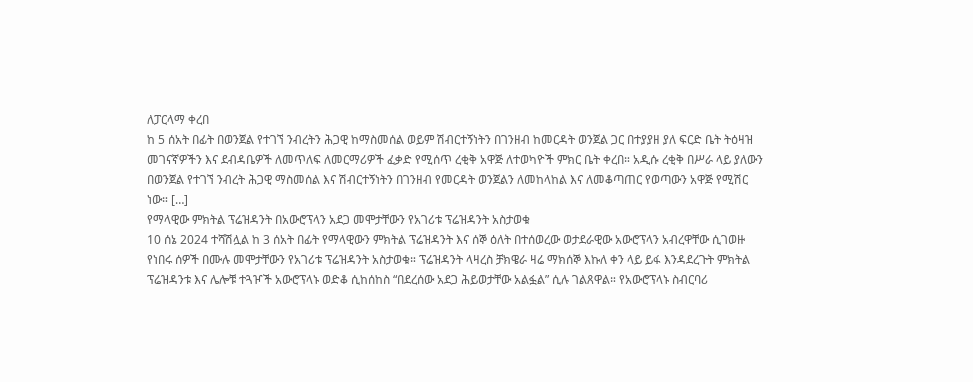ለፓርላማ ቀረበ
ከ 5 ሰአት በፊት በወንጀል የተገኘ ንብረትን ሕጋዊ ከማስመሰል ወይም ሽብርተኝነትን በገንዘብ ከመርዳት ወንጀል ጋር በተያያዘ ያለ ፍርድ ቤት ትዕዛዝ መገናኛዎችን እና ደብዳቤዎች ለመጥለፍ ለመርማሪዎች ፈቃድ የሚሰጥ ረቂቅ አዋጅ ለተወካዮች ምክር ቤት ቀረበ። አዲሱ ረቂቅ በሥራ ላይ ያለውን በወንጀል የተገኘ ንብረት ሕጋዊ ማስመሰል እና ሽብርተኝነትን በገንዘብ የመርዳት ወንጀልን ለመከላከል እና ለመቆጣጠር የወጣውን አዋጅ የሚሽር ነው። […]
የማላዊው ምክትል ፕሬዝዳንት በአውሮፕላን አደጋ መሞታቸውን የአገሪቱ ፕሬዝዳንት አስታወቁ
10 ሰኔ 2024 ተሻሽሏል ከ 3 ሰአት በፊት የማላዊውን ምክትል ፕሬዝዳንት እና ሰኞ ዕለት በተሰወረው ወታደራዊው አውሮፕላን አብረዋቸው ሲገወዙ የነበሩ ሰዎች በሙሉ መሞታቸውን የአገሪቱ ፕሬዝዳንት አስታወቁ። ፕሬዝዳንት ላዛረስ ቻክዌራ ዛሬ ማክሰኞ እኩለ ቀን ላይ ይፋ እንዳደረጉት ምክትል ፕሬዝዳንቱ እና ሌሎቹ ተጓዦች አውሮፕላኑ ወድቆ ሲከሰከስ “በደረሰው አደጋ ሕይወታቸው አልፏል” ሲሉ ገልጸዋል። የአውሮፕላኑ ስብርባሪ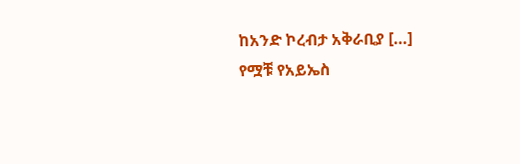ከአንድ ኮረብታ አቅራቢያ […]
የሟቹ የአይኤስ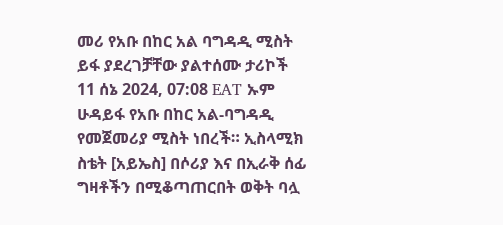መሪ የአቡ በከር አል ባግዳዲ ሚስት ይፋ ያደረገቻቸው ያልተሰሙ ታሪኮች
11 ሰኔ 2024, 07:08 EAT ኡም ሁዳይፋ የአቡ በከር አል-ባግዳዲ የመጀመሪያ ሚስት ነበረች። ኢስላሚክ ስቴት [አይኤስ] በሶሪያ እና በኢራቅ ሰፊ ግዛቶችን በሚቆጣጠርበት ወቅት ባሏ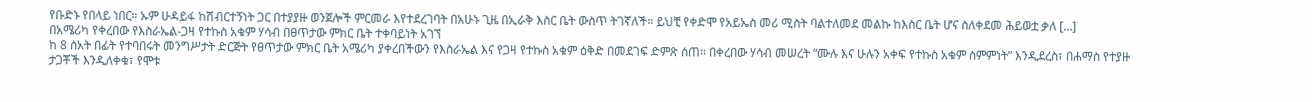የቡድኑ የበላይ ነበር። ኡም ሁዳይፋ ከሽብርተኝነት ጋር በተያያዙ ወንጀሎች ምርመራ እየተደረገባት በአሁኑ ጊዜ በኢራቅ እስር ቤት ውስጥ ትገኛለች። ይህቺ የቀድሞ የአይኤስ መሪ ሚስት ባልተለመደ መልኩ ከእስር ቤት ሆና ስለቀደመ ሕይወቷ ቃለ […]
በአሜሪካ የቀረበው የእስራኤል-ጋዛ የተኩስ አቁም ሃሳብ በፀጥታው ምክር ቤት ተቀባይነት አገኘ
ከ 8 ሰአት በፊት የተባበሩት መንግሥታት ድርጅት የፀጥታው ምክር ቤት አሜሪካ ያቀረበችውን የእስራኤል እና የጋዛ የተኩስ አቁም ዕቅድ በመደገፍ ድምጽ ሰጠ። በቀረበው ሃሳብ መሠረት “ሙሉ እና ሁሉን አቀፍ የተኩስ አቁም ስምምነት” እንዲደረስ፣ በሐማስ የተያዙ ታጋቾች እንዲለቀቁ፣ የሞቱ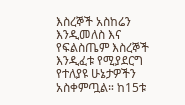እስረኞች አስከሬን እንዲመለስ እና የፍልስጤም እስረኞች እንዲፈቱ የሚያደርግ የተለያዩ ሁኔታዎችን አስቀምጧል። ከ15ቱ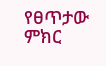የፀጥታው ምክር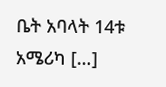ቤት አባላት 14ቱ አሜሪካ […]